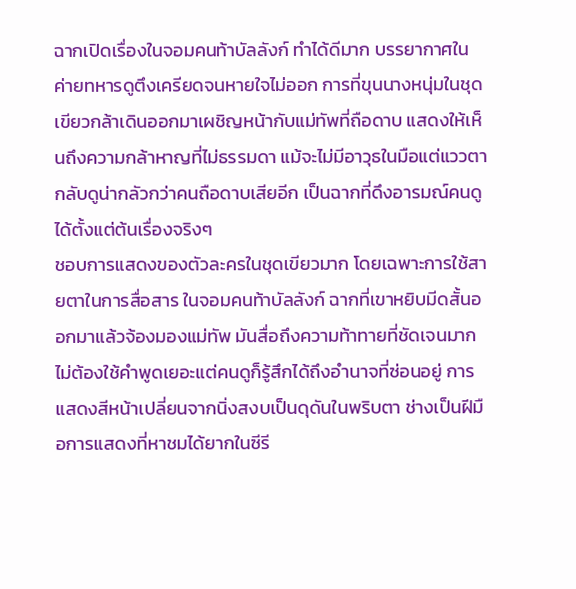ฉากเปิดเรื่องในจอมคนท้าบัลลังก์ ทำได้ดีมาก บรรยากาศในค่ายทหารดูตึงเครียดจนหายใจไม่ออก การที่ขุนนางหนุ่มในชุดเขียวกล้าเดินออกมาเผชิญหน้ากับแม่ทัพที่ถือดาบ แสดงให้เห็นถึงความกล้าหาญที่ไม่ธรรมดา แม้จะไม่มีอาวุธในมือแต่แววตากลับดูน่ากลัวกว่าคนถือดาบเสียอีก เป็นฉากที่ดึงอารมณ์คนดูได้ตั้งแต่ต้นเรื่องจริงๆ
ชอบการแสดงของตัวละครในชุดเขียวมาก โดยเฉพาะการใช้สายตาในการสื่อสาร ในจอมคนท้าบัลลังก์ ฉากที่เขาหยิบมีดสั้นออกมาแล้วจ้องมองแม่ทัพ มันสื่อถึงความท้าทายที่ชัดเจนมาก ไม่ต้องใช้คำพูดเยอะแต่คนดูก็รู้สึกได้ถึงอำนาจที่ซ่อนอยู่ การแสดงสีหน้าเปลี่ยนจากนิ่งสงบเป็นดุดันในพริบตา ช่างเป็นฝีมือการแสดงที่หาชมได้ยากในซีรี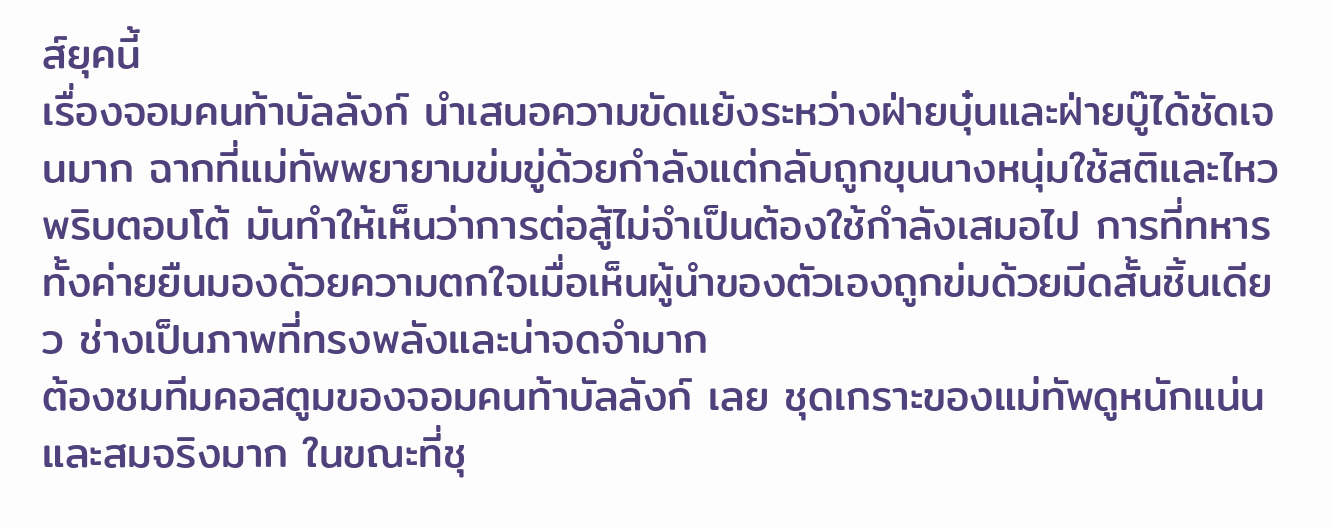ส์ยุคนี้
เรื่องจอมคนท้าบัลลังก์ นำเสนอความขัดแย้งระหว่างฝ่ายบุ๋นและฝ่ายบู๊ได้ชัดเจนมาก ฉากที่แม่ทัพพยายามข่มขู่ด้วยกำลังแต่กลับถูกขุนนางหนุ่มใช้สติและไหวพริบตอบโต้ มันทำให้เห็นว่าการต่อสู้ไม่จำเป็นต้องใช้กำลังเสมอไป การที่ทหารทั้งค่ายยืนมองด้วยความตกใจเมื่อเห็นผู้นำของตัวเองถูกข่มด้วยมีดสั้นชิ้นเดียว ช่างเป็นภาพที่ทรงพลังและน่าจดจำมาก
ต้องชมทีมคอสตูมของจอมคนท้าบัลลังก์ เลย ชุดเกราะของแม่ทัพดูหนักแน่นและสมจริงมาก ในขณะที่ชุ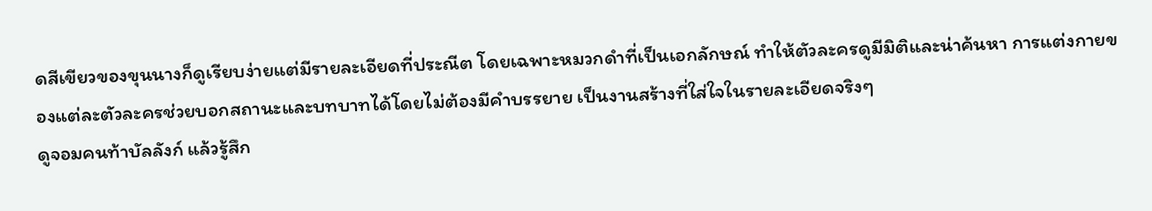ดสีเขียวของขุนนางก็ดูเรียบง่ายแต่มีรายละเอียดที่ประณีต โดยเฉพาะหมวกดำที่เป็นเอกลักษณ์ ทำให้ตัวละครดูมีมิติและน่าค้นหา การแต่งกายของแต่ละตัวละครช่วยบอกสถานะและบทบาทได้โดยไม่ต้องมีคำบรรยาย เป็นงานสร้างที่ใส่ใจในรายละเอียดจริงๆ
ดูจอมคนท้าบัลลังก์ แล้วรู้สึก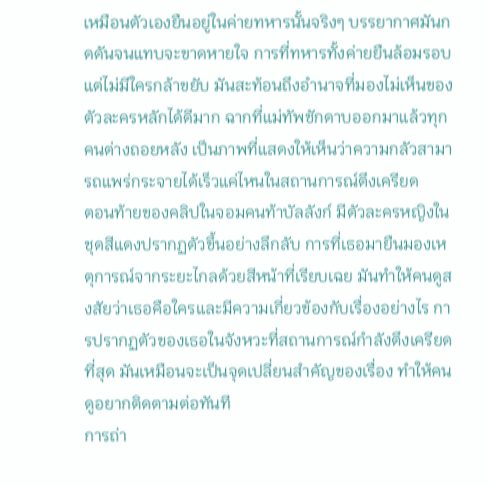เหมือนตัวเองยืนอยู่ในค่ายทหารนั้นจริงๆ บรรยากาศมันกดดันจนแทบจะขาดหายใจ การที่ทหารทั้งค่ายยืนล้อมรอบแต่ไม่มีใครกล้าขยับ มันสะท้อนถึงอำนาจที่มองไม่เห็นของตัวละครหลักได้ดีมาก ฉากที่แม่ทัพชักดาบออกมาแล้วทุกคนต่างถอยหลัง เป็นภาพที่แสดงให้เห็นว่าความกลัวสามารถแพร่กระจายได้เร็วแค่ไหนในสถานการณ์ตึงเครียด
ตอนท้ายของคลิปในจอมคนท้าบัลลังก์ มีตัวละครหญิงในชุดสีแดงปรากฏตัวขึ้นอย่างลึกลับ การที่เธอมายืนมองเหตุการณ์จากระยะไกลด้วยสีหน้าที่เรียบเฉย มันทำให้คนดูสงสัยว่าเธอคือใครและมีความเกี่ยวข้องกับเรื่องอย่างไร การปรากฏตัวของเธอในจังหวะที่สถานการณ์กำลังตึงเครียดที่สุด มันเหมือนจะเป็นจุดเปลี่ยนสำคัญของเรื่อง ทำให้คนดูอยากติดตามต่อทันที
การถ่า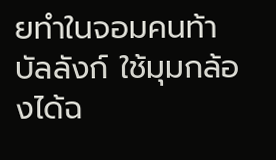ยทำในจอมคนท้าบัลลังก์ ใช้มุมกล้องได้ฉ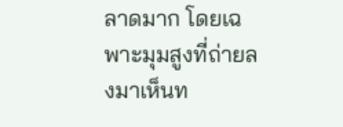ลาดมาก โดยเฉพาะมุมสูงที่ถ่ายลงมาเห็นท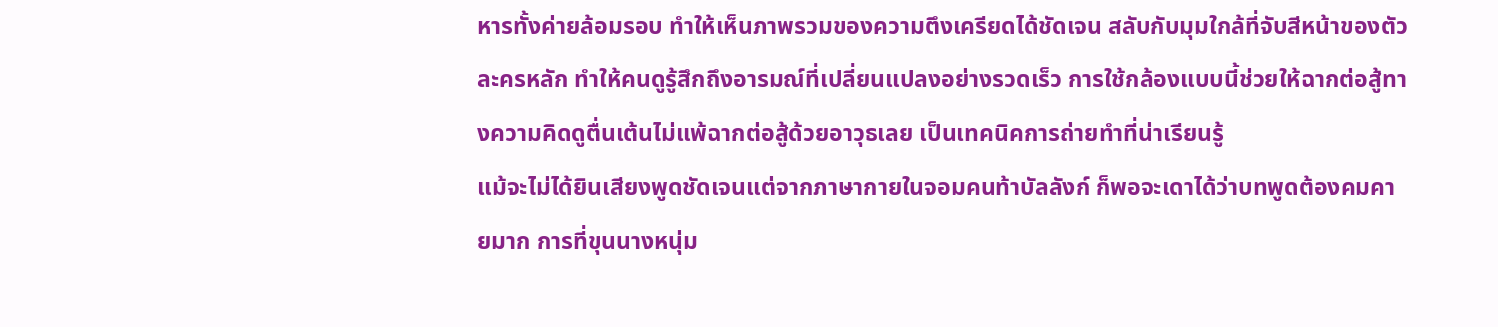หารทั้งค่ายล้อมรอบ ทำให้เห็นภาพรวมของความตึงเครียดได้ชัดเจน สลับกับมุมใกล้ที่จับสีหน้าของตัวละครหลัก ทำให้คนดูรู้สึกถึงอารมณ์ที่เปลี่ยนแปลงอย่างรวดเร็ว การใช้กล้องแบบนี้ช่วยให้ฉากต่อสู้ทางความคิดดูตื่นเต้นไม่แพ้ฉากต่อสู้ด้วยอาวุธเลย เป็นเทคนิคการถ่ายทำที่น่าเรียนรู้
แม้จะไม่ได้ยินเสียงพูดชัดเจนแต่จากภาษากายในจอมคนท้าบัลลังก์ ก็พอจะเดาได้ว่าบทพูดต้องคมคายมาก การที่ขุนนางหนุ่ม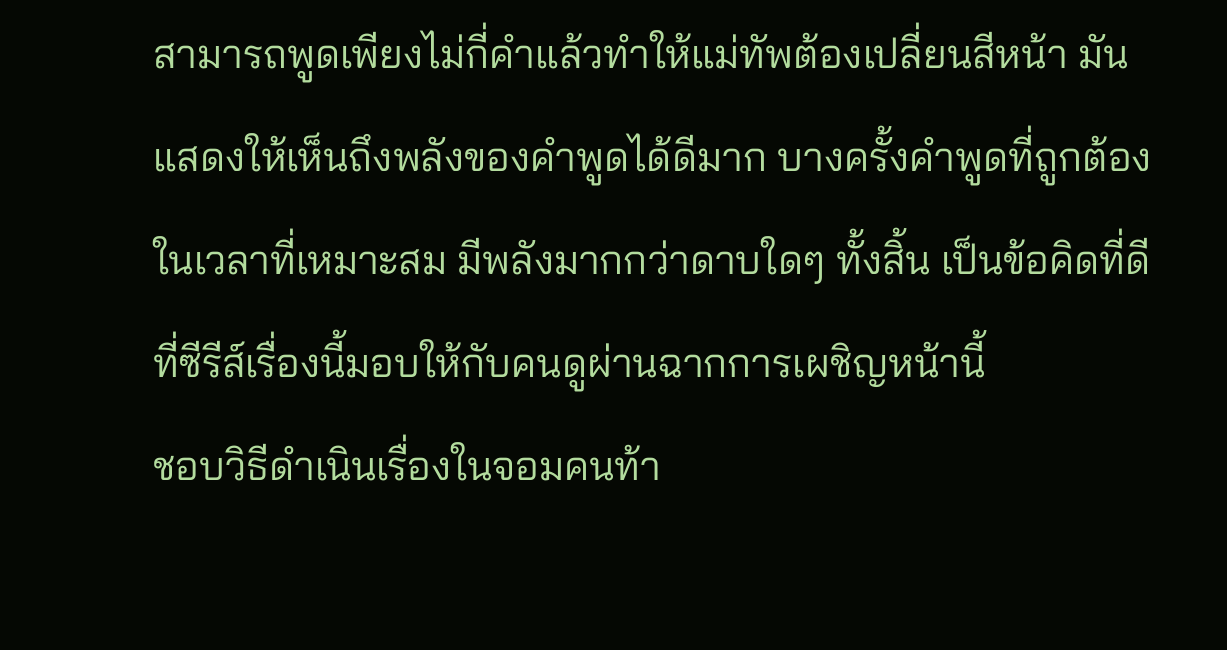สามารถพูดเพียงไม่กี่คำแล้วทำให้แม่ทัพต้องเปลี่ยนสีหน้า มันแสดงให้เห็นถึงพลังของคำพูดได้ดีมาก บางครั้งคำพูดที่ถูกต้องในเวลาที่เหมาะสม มีพลังมากกว่าดาบใดๆ ทั้งสิ้น เป็นข้อคิดที่ดีที่ซีรีส์เรื่องนี้มอบให้กับคนดูผ่านฉากการเผชิญหน้านี้
ชอบวิธีดำเนินเรื่องในจอมคนท้า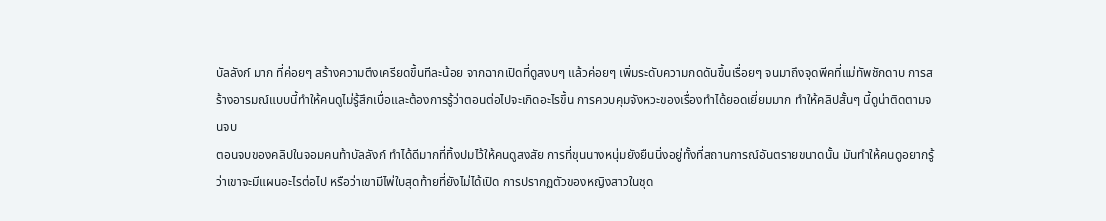บัลลังก์ มาก ที่ค่อยๆ สร้างความตึงเครียดขึ้นทีละน้อย จากฉากเปิดที่ดูสงบๆ แล้วค่อยๆ เพิ่มระดับความกดดันขึ้นเรื่อยๆ จนมาถึงจุดพีคที่แม่ทัพชักดาบ การสร้างอารมณ์แบบนี้ทำให้คนดูไม่รู้สึกเบื่อและต้องการรู้ว่าตอนต่อไปจะเกิดอะไรขึ้น การควบคุมจังหวะของเรื่องทำได้ยอดเยี่ยมมาก ทำให้คลิปสั้นๆ นี้ดูน่าติดตามจนจบ
ตอนจบของคลิปในจอมคนท้าบัลลังก์ ทำได้ดีมากที่ทิ้งปมไว้ให้คนดูสงสัย การที่ขุนนางหนุ่มยังยืนนิ่งอยู่ทั้งที่สถานการณ์อันตรายขนาดนั้น มันทำให้คนดูอยากรู้ว่าเขาจะมีแผนอะไรต่อไป หรือว่าเขามีไพ่ใบสุดท้ายที่ยังไม่ได้เปิด การปรากฏตัวของหญิงสาวในชุด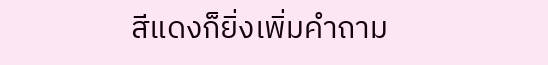สีแดงก็ยิ่งเพิ่มคำถาม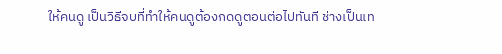ให้คนดู เป็นวิธีจบที่ทำให้คนดูต้องกดดูตอนต่อไปทันที ช่างเป็นเท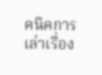คนิคการเล่าเรื่อง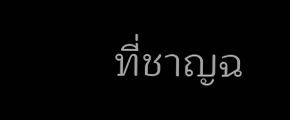ที่ชาญฉ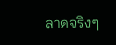ลาดจริงๆ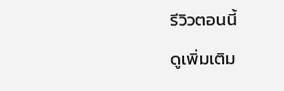รีวิวตอนนี้
ดูเพิ่มเติม